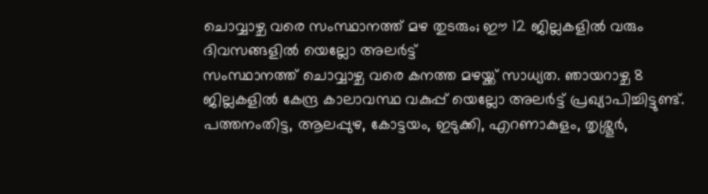ചൊവ്വാഴ്ച വരെ സംസ്ഥാനത്ത് മഴ തുടരും; ഈ 12 ജില്ലകളിൽ വരും ദിവസങ്ങളിൽ യെല്ലോ അലർട്ട്
സംസ്ഥാനത്ത് ചൊവ്വാഴ്ച വരെ കനത്ത മഴയ്ക്ക് സാധ്യത. ഞായറാഴ്ച 8 ജില്ലകളിൽ കേന്ദ്ര കാലാവസ്ഥ വകുപ്പ് യെല്ലോ അലർട്ട് പ്രഖ്യാപിച്ചിട്ടുണ്ട്. പത്തനംതിട്ട, ആലപ്പുഴ, കോട്ടയം, ഇടുക്കി, എറണാകുളം, തൃശ്ശൂർ,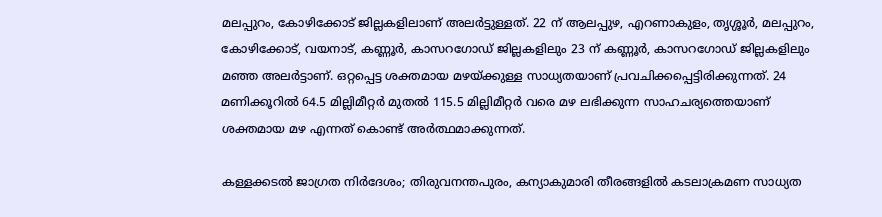മലപ്പുറം, കോഴിക്കോട് ജില്ലകളിലാണ് അലർട്ടുള്ളത്. 22 ന് ആലപ്പുഴ, എറണാകുളം, തൃശ്ശൂർ, മലപ്പുറം, കോഴിക്കോട്, വയനാട്, കണ്ണൂർ, കാസറഗോഡ് ജില്ലകളിലും 23 ന് കണ്ണൂർ, കാസറഗോഡ് ജില്ലകളിലും മഞ്ഞ അലർട്ടാണ്. ഒറ്റപ്പെട്ട ശക്തമായ മഴയ്ക്കുള്ള സാധ്യതയാണ് പ്രവചിക്കപ്പെട്ടിരിക്കുന്നത്. 24 മണിക്കൂറിൽ 64.5 മില്ലിമീറ്റർ മുതൽ 115.5 മില്ലിമീറ്റർ വരെ മഴ ലഭിക്കുന്ന സാഹചര്യത്തെയാണ് ശക്തമായ മഴ എന്നത് കൊണ്ട് അർത്ഥമാക്കുന്നത്.

കള്ളക്കടൽ ജാഗ്രത നിർദേശം; തിരുവനന്തപുരം, കന്യാകുമാരി തീരങ്ങളിൽ കടലാക്രമണ സാധ്യത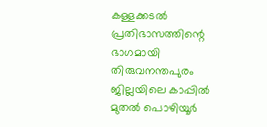കള്ളക്കടൽ പ്രതിഭാസത്തിന്റെ ഭാഗമായി തിരുവനന്തപുരം ജില്ലയിലെ കാപ്പിൽ മുതൽ പൊഴിയൂർ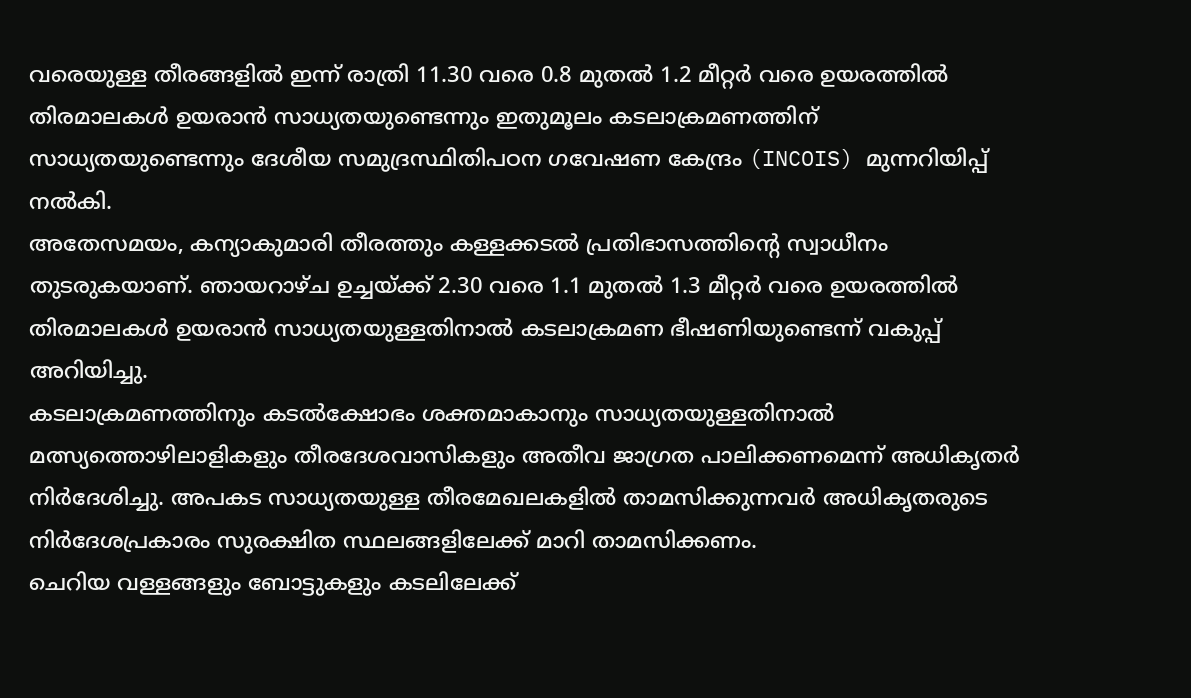വരെയുള്ള തീരങ്ങളിൽ ഇന്ന് രാത്രി 11.30 വരെ 0.8 മുതൽ 1.2 മീറ്റർ വരെ ഉയരത്തിൽ തിരമാലകൾ ഉയരാൻ സാധ്യതയുണ്ടെന്നും ഇതുമൂലം കടലാക്രമണത്തിന് സാധ്യതയുണ്ടെന്നും ദേശീയ സമുദ്രസ്ഥിതിപഠന ഗവേഷണ കേന്ദ്രം (INCOIS) മുന്നറിയിപ്പ് നൽകി.
അതേസമയം, കന്യാകുമാരി തീരത്തും കള്ളക്കടൽ പ്രതിഭാസത്തിന്റെ സ്വാധീനം തുടരുകയാണ്. ഞായറാഴ്ച ഉച്ചയ്ക്ക് 2.30 വരെ 1.1 മുതൽ 1.3 മീറ്റർ വരെ ഉയരത്തിൽ തിരമാലകൾ ഉയരാൻ സാധ്യതയുള്ളതിനാൽ കടലാക്രമണ ഭീഷണിയുണ്ടെന്ന് വകുപ്പ് അറിയിച്ചു.
കടലാക്രമണത്തിനും കടൽക്ഷോഭം ശക്തമാകാനും സാധ്യതയുള്ളതിനാൽ മത്സ്യത്തൊഴിലാളികളും തീരദേശവാസികളും അതീവ ജാഗ്രത പാലിക്കണമെന്ന് അധികൃതർ നിർദേശിച്ചു. അപകട സാധ്യതയുള്ള തീരമേഖലകളിൽ താമസിക്കുന്നവർ അധികൃതരുടെ നിർദേശപ്രകാരം സുരക്ഷിത സ്ഥലങ്ങളിലേക്ക് മാറി താമസിക്കണം.
ചെറിയ വള്ളങ്ങളും ബോട്ടുകളും കടലിലേക്ക്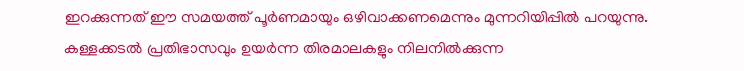ഇറക്കുന്നത് ഈ സമയത്ത് പൂർണമായും ഒഴിവാക്കണമെന്നും മുന്നറിയിപ്പിൽ പറയുന്നു. കള്ളക്കടൽ പ്രതിഭാസവും ഉയർന്ന തിരമാലകളും നിലനിൽക്കുന്ന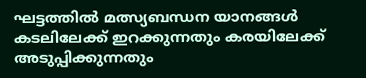ഘട്ടത്തിൽ മത്സ്യബന്ധന യാനങ്ങൾ കടലിലേക്ക് ഇറക്കുന്നതും കരയിലേക്ക് അടുപ്പിക്കുന്നതും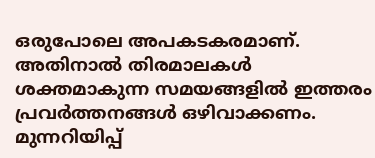ഒരുപോലെ അപകടകരമാണ്. അതിനാൽ തിരമാലകൾ ശക്തമാകുന്ന സമയങ്ങളിൽ ഇത്തരം പ്രവർത്തനങ്ങൾ ഒഴിവാക്കണം.
മുന്നറിയിപ്പ്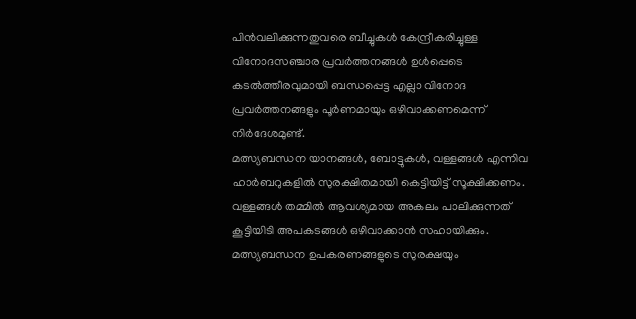പിൻവലിക്കുന്നതുവരെ ബീച്ചുകൾ കേന്ദ്രീകരിച്ചുള്ള വിനോദസഞ്ചാര പ്രവർത്തനങ്ങൾ ഉൾപ്പെടെ കടൽത്തീരവുമായി ബന്ധപ്പെട്ട എല്ലാ വിനോദ പ്രവർത്തനങ്ങളും പൂർണമായും ഒഴിവാക്കണമെന്ന് നിർദേശമുണ്ട്.
മത്സ്യബന്ധന യാനങ്ങൾ, ബോട്ടുകൾ, വള്ളങ്ങൾ എന്നിവ ഹാർബറുകളിൽ സുരക്ഷിതമായി കെട്ടിയിട്ട് സൂക്ഷിക്കണം. വള്ളങ്ങൾ തമ്മിൽ ആവശ്യമായ അകലം പാലിക്കുന്നത് കൂട്ടിയിടി അപകടങ്ങൾ ഒഴിവാക്കാൻ സഹായിക്കും. മത്സ്യബന്ധന ഉപകരണങ്ങളുടെ സുരക്ഷയും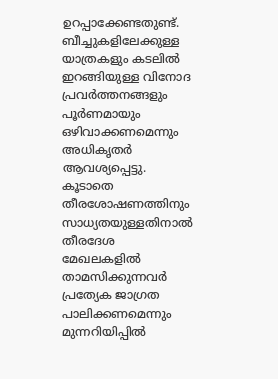ഉറപ്പാക്കേണ്ടതുണ്ട്.
ബീച്ചുകളിലേക്കുള്ള യാത്രകളും കടലിൽ ഇറങ്ങിയുള്ള വിനോദ പ്രവർത്തനങ്ങളും പൂർണമായും ഒഴിവാക്കണമെന്നും അധികൃതർ ആവശ്യപ്പെട്ടു. കൂടാതെ തീരശോഷണത്തിനും സാധ്യതയുള്ളതിനാൽ തീരദേശ മേഖലകളിൽ താമസിക്കുന്നവർ പ്രത്യേക ജാഗ്രത പാലിക്കണമെന്നും മുന്നറിയിപ്പിൽ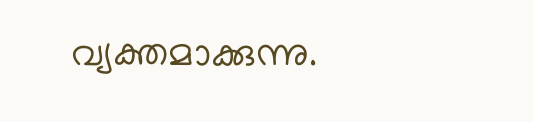വ്യക്തമാക്കുന്നു.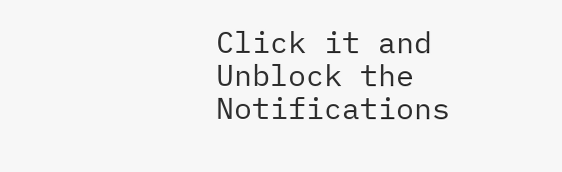Click it and Unblock the Notifications